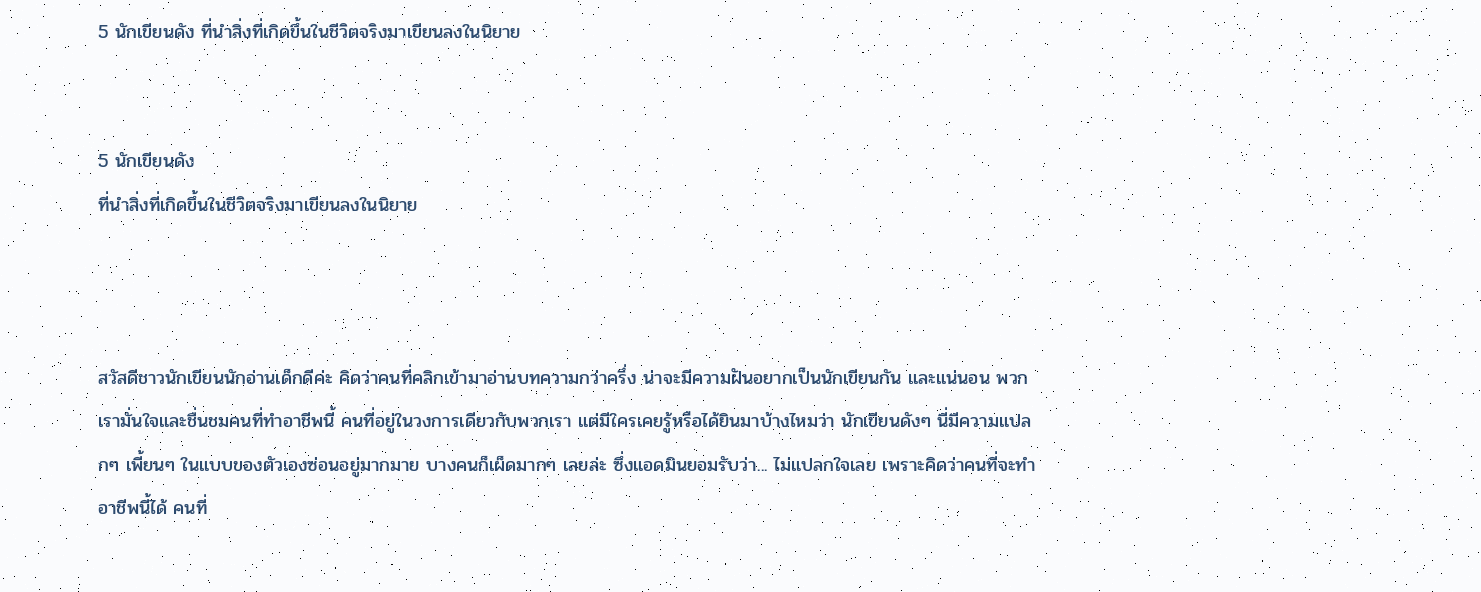5 นักเขียนดัง ที่นำสิ่งที่เกิดขึ้นในชีวิตจริงมาเขียนลงในนิยาย


5 นักเขียนดัง
ที่นำสิ่งที่เกิดขึ้นในชีวิตจริงมาเขียนลงในนิยาย



สวัสดีชาวนักเขียนนักอ่านเด็กดีค่ะ คิดว่าคนที่คลิกเข้ามาอ่านบทความกว่าครึ่ง น่าจะมีความฝันอยากเป็นนักเขียนกัน และแน่นอน พวกเรามั่นใจและชื่นชมคนที่ทำอาชีพนี้ คนที่อยู่ในวงการเดียวกับพวกเรา แต่มีใครเคยรู้หรือได้ยินมาบ้างไหมว่า นักเขียนดังๆ นี่มีความแปลกๆ เพี้ยนๆ ในแบบของตัวเองซ่อนอยู่มากมาย บางคนก็เผ็ดมากๆ เลยล่ะ ซึ่งแอดมินยอมรับว่า... ไม่แปลกใจเลย เพราะคิดว่าคนที่จะทำอาชีพนี้ได้ คนที่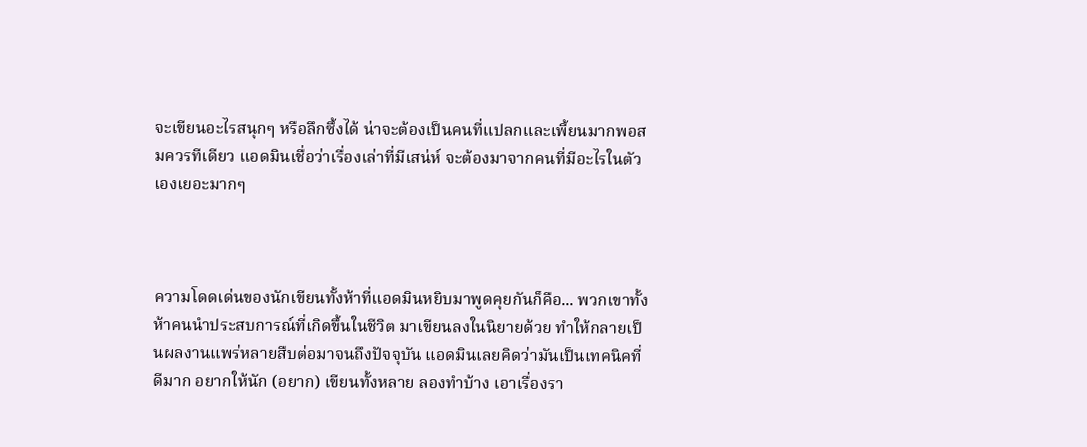จะเขียนอะไรสนุกๆ หรือลึกซึ้งได้ น่าจะต้องเป็นคนที่แปลกและเพี้ยนมากพอสมควรทีเดียว แอดมินเชื่อว่าเรื่องเล่าที่มีเสน่ห์ จะต้องมาจากคนที่มีอะไรในตัวเองเยอะมากๆ



ความโดดเด่นของนักเขียนทั้งห้าที่แอดมินหยิบมาพูดคุยกันก็คือ... พวกเขาทั้งห้าคนนำประสบการณ์ที่เกิดขึ้นในชีวิต มาเขียนลงในนิยายด้วย ทำให้กลายเป็นผลงานแพร่หลายสืบต่อมาจนถึงปัจจุบัน แอดมินเลยคิดว่ามันเป็นเทคนิคที่ดีมาก อยากให้นัก (อยาก) เขียนทั้งหลาย ลองทำบ้าง เอาเรื่องรา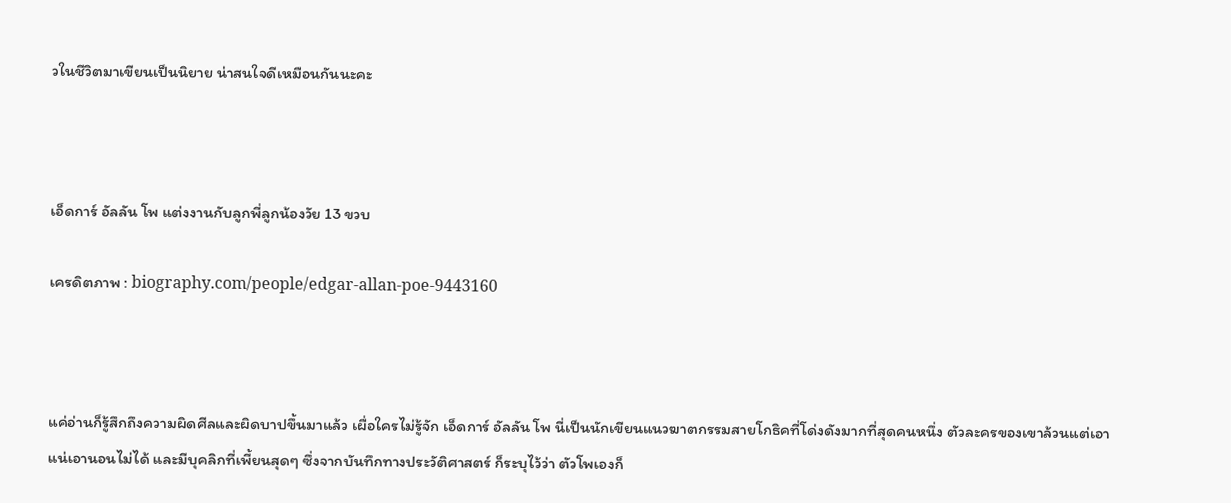วในชีวิตมาเขียนเป็นนิยาย น่าสนใจดีเหมือนกันนะคะ



เอ็ดการ์ อัลลัน โพ แต่งงานกับลูกพี่ลูกน้องวัย 13 ขวบ

เครดิตภาพ : biography.com/people/edgar-allan-poe-9443160



แค่อ่านก็รู้สึกถึงความผิดศีลและผิดบาปขึ้นมาแล้ว เผื่อใครไม่รู้จัก เอ็ดการ์ อัลลัน โพ นี่เป็นนักเขียนแนวฆาตกรรมสายโกธิคที่โด่งดังมากที่สุดคนหนึ่ง ตัวละครของเขาล้วนแต่เอาแน่เอานอนไม่ได้ และมีบุคลิกที่เพี้ยนสุดๆ ซึ่งจากบันทึกทางประวัติศาสตร์ ก็ระบุไว้ว่า ตัวโพเองก็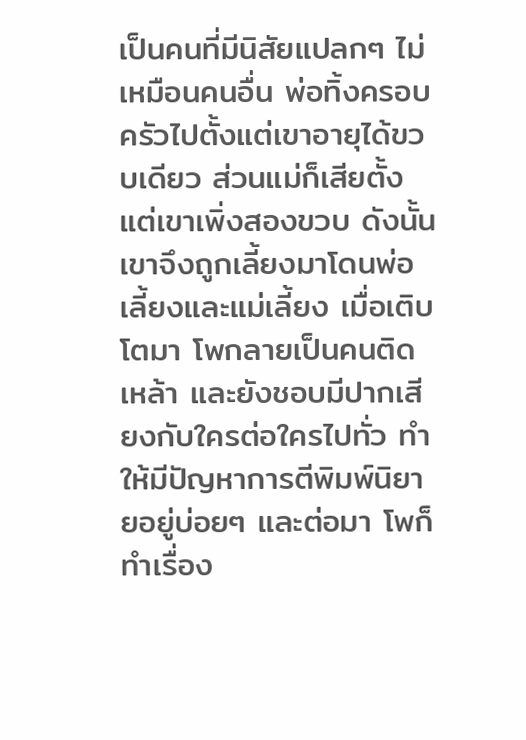เป็นคนที่มีนิสัยแปลกๆ ไม่เหมือนคนอื่น พ่อทิ้งครอบครัวไปตั้งแต่เขาอายุได้ขวบเดียว ส่วนแม่ก็เสียตั้งแต่เขาเพิ่งสองขวบ ดังนั้น เขาจึงถูกเลี้ยงมาโดนพ่อเลี้ยงและแม่เลี้ยง เมื่อเติบโตมา โพกลายเป็นคนติดเหล้า และยังชอบมีปากเสียงกับใครต่อใครไปทั่ว ทำให้มีปัญหาการตีพิมพ์นิยายอยู่บ่อยๆ และต่อมา โพก็ทำเรื่อง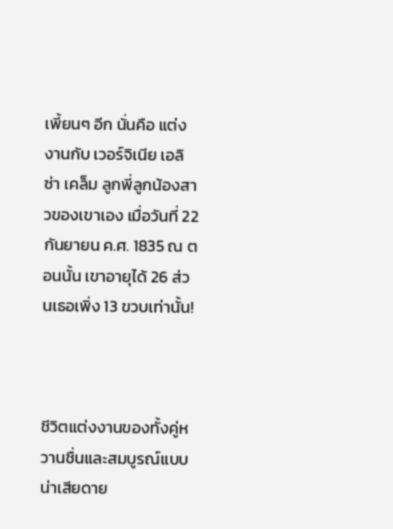เพี้ยนๆ อีก นั่นคือ แต่งงานกับ เวอร์จิเนีย เอลิซ่า เคล็ม ลูกพี่ลูกน้องสาวของเขาเอง เมื่อวันที่ 22 กันยายน ค.ศ. 1835 ณ ตอนนั้น เขาอายุได้ 26 ส่วนเธอเพิ่ง 13 ขวบเท่านั้น!



ชีวิตแต่งงานของทั้งคู่หวานชื่นและสมบูรณ์แบบ น่าเสียดาย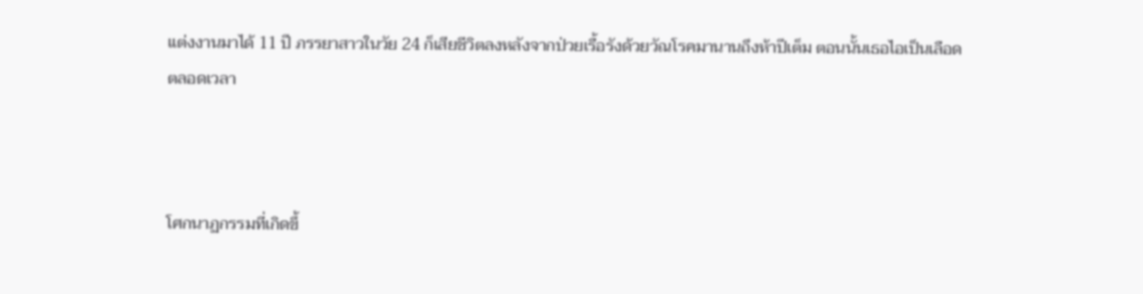แต่งงานมาได้ 11 ปี ภรรยาสาวในวัย 24 ก็เสียชีวิตลงหลังจากป่วยเรื้อรังด้วยวัณโรคมานานถึงห้าปีเต็ม ตอนนั้นเธอไอเป็นเลือดตลอดเวลา



โศกนาฏกรรมที่เกิดขึ้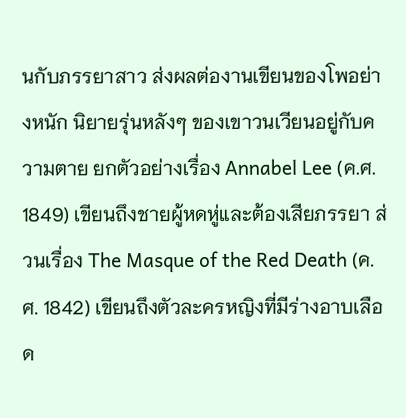นกับภรรยาสาว ส่งผลต่องานเขียนของโพอย่างหนัก นิยายรุ่นหลังๆ ของเขาวนเวียนอยู่กับความตาย ยกตัวอย่างเรื่อง Annabel Lee (ค.ศ. 1849) เขียนถึงชายผู้หดหู่และต้องเสียภรรยา ส่วนเรื่อง The Masque of the Red Death (ค.ศ. 1842) เขียนถึงตัวละครหญิงที่มีร่างอาบเลือด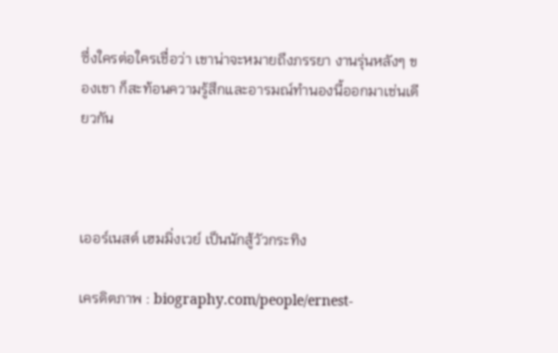ซึ่งใครต่อใครเชื่อว่า เขาน่าจะหมายถึงภรรยา งานรุ่นหลังๆ ของเขา ก็สะท้อนความรู้สึกและอารมณ์ทำนองนี้ออกมาเช่นเดียวกัน



เออร์เนสต์ เฮมมิ่งเวย์ เป็นนักสู้วัวกระทิง

เครดิตภาพ : biography.com/people/ernest-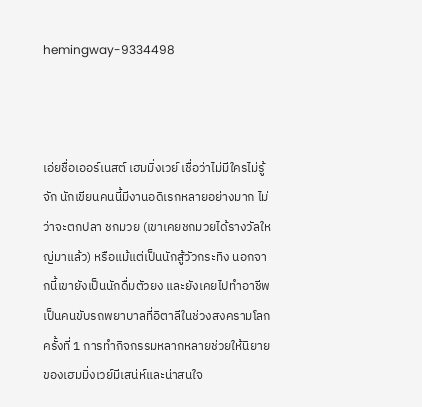hemingway-9334498



เอ่ยชื่อเออร์เนสต์ เฮมมิ่งเวย์ เชื่อว่าไม่มีใครไม่รู้จัก นักเขียนคนนี้มีงานอดิเรกหลายอย่างมาก ไม่ว่าจะตกปลา ชกมวย (เขาเคยชกมวยได้รางวัลใหญ่มาแล้ว) หรือแม้แต่เป็นนักสู้วัวกระทิง นอกจากนี้เขายังเป็นนักดื่มตัวยง และยังเคยไปทำอาชีพเป็นคนขับรถพยาบาลที่อิตาลีในช่วงสงครามโลกครั้งที่ 1 การทำกิจกรรมหลากหลายช่วยให้นิยายของเฮมมิ่งเวย์มีเสน่ห์และน่าสนใจ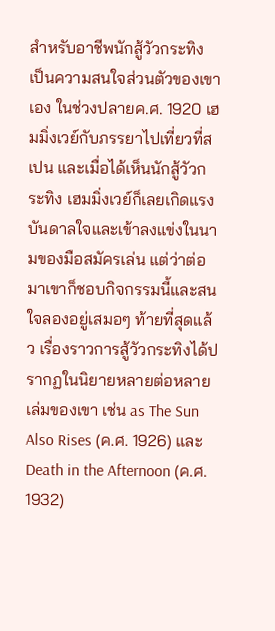สำหรับอาชีพนักสู้วัวกระทิง เป็นความสนใจส่วนตัวของเขาเอง ในช่วงปลายค.ศ. 1920 เฮมมิ่งเวย์กับภรรยาไปเที่ยวที่สเปน และเมื่อได้เห็นนักสู้วัวกระทิง เฮมมิ่งเวย์ก็เลยเกิดแรงบันดาลใจและเข้าลงแข่งในนามของมือสมัครเล่น แต่ว่าต่อมาเขาก็ชอบกิจกรรมนี้และสนใจลองอยู่เสมอๆ ท้ายที่สุดแล้ว เรื่องราวการสู้วัวกระทิงได้ปรากฏในนิยายหลายต่อหลายเล่มของเขา เช่น as The Sun Also Rises (ค.ศ. 1926) และ Death in the Afternoon (ค.ศ. 1932)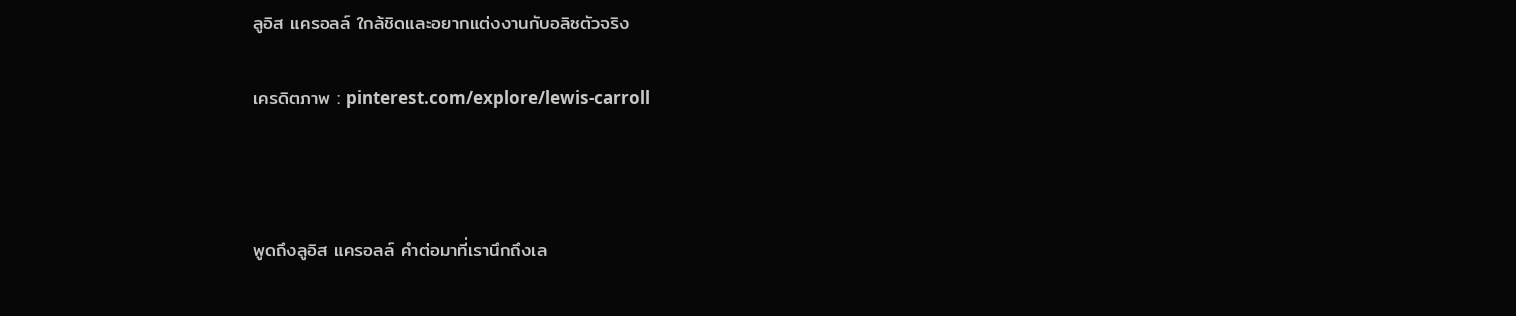ลูอิส แครอลล์ ใกล้ชิดและอยากแต่งงานกับอลิซตัวจริง

เครดิตภาพ : pinterest.com/explore/lewis-carroll



พูดถึงลูอิส แครอลล์ คำต่อมาที่เรานึกถึงเล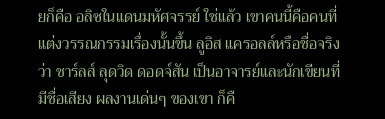ยก็คือ อลิซในแดนมหัศจรรย์ ใช่แล้ว เขาคนนี้คือคนที่แต่งวรรณกรรมเรื่องนั้นขึ้น ลูอิส แครอลล์หรือชื่อจริงว่า ชาร์ลส์ ลุดวิด ดอดจ์สัน เป็นอาจารย์และนักเขียนที่มีชื่อเสียง ผลงานเด่นๆ ของเขา ก็คื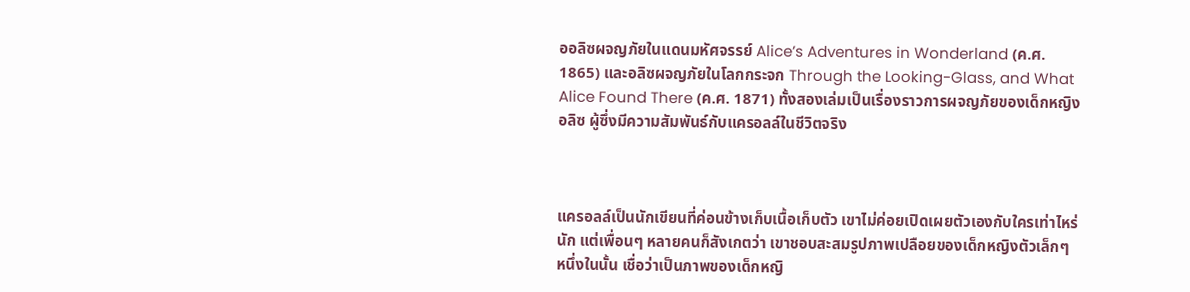ออลิซผจญภัยในแดนมหัศจรรย์ Alice’s Adventures in Wonderland (ค.ศ. 1865) และอลิซผจญภัยในโลกกระจก Through the Looking-Glass, and What Alice Found There (ค.ศ. 1871) ทั้งสองเล่มเป็นเรื่องราวการผจญภัยของเด็กหญิงอลิซ ผู้ซึ่งมีความสัมพันธ์กับแครอลล์ในชีวิตจริง



แครอลล์เป็นนักเขียนที่ค่อนข้างเก็บเนื้อเก็บตัว เขาไม่ค่อยเปิดเผยตัวเองกับใครเท่าไหร่นัก แต่เพื่อนๆ หลายคนก็สังเกตว่า เขาชอบสะสมรูปภาพเปลือยของเด็กหญิงตัวเล็กๆ หนึ่งในนั้น เชื่อว่าเป็นภาพของเด็กหญิ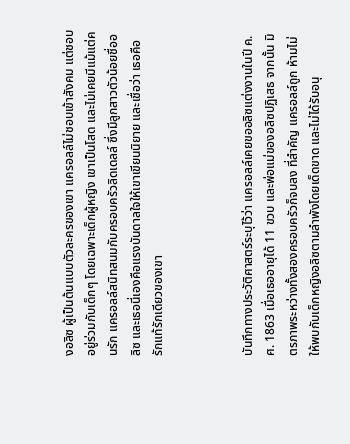งอลิซ ผู้เป็นต้นแบบตัวละครของเขา แครอลล์ไม่ชอบเข้าสังคม แต่ชอบอยู่ร่วมกับเด็กๆ โดยเฉพาะเด็กผู้หญิง เขาเป็นโสด และไม่เคยมีแม้แต่คนรัก แครอลล์สนิทสนมกับครอบครัวลิดเดลล์ ซึ่งมีลูกสาวตัวน้อยชื่ออลิซ และเธอนี่เองคือแรงบันดาลใจให้เขาเขียนนิยาย และเชื่อว่า เธอคือรักแท้รักเดียวของเขา



บันทึกทางประวัติศาสตร์ระบุไว้ว่า แครอลล์เคยขออลิซแต่งงานในปี ค.ศ. 1863 เมื่อเธออายุได้ 11 ขวบ และพ่อแม่ของอลิซปฏิเสธ จากนั้น มิตรภาพระหว่างทั้งสองครอบครัวก็จบลง ที่สำคัญ แครอลล์ถูก ห้ามไม่ให้พบกับเด็กหญิงอลิซตามลำพังโดยเด็ดขาด และไม่ได้รับอนุ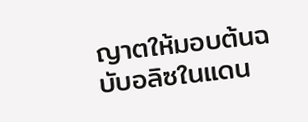ญาตให้มอบต้นฉบับอลิซในแดน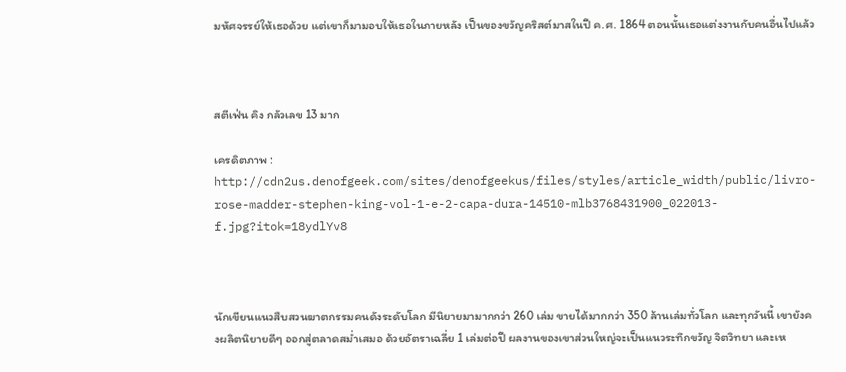มหัศจรรย์ให้เธอด้วย แต่เขาก็มามอบให้เธอในภายหลัง เป็นของขวัญคริสต์มาสในปี ค.ศ. 1864 ตอนนั้นเธอแต่งงานกับคนอื่นไปแล้ว



สตีเฟ่น คิง กลัวเลข 13 มาก

เครดิตภาพ : http://cdn2us.denofgeek.com/sites/denofgeekus/files/styles/article_width/public/livro-rose-madder-stephen-king-vol-1-e-2-capa-dura-14510-mlb3768431900_022013-f.jpg?itok=18ydlYv8



นักเขียนแนวสืบสวนฆาตกรรมคนดังระดับโลก มีนิยายมามากกว่า 260 เล่ม ขายได้มากกว่า 350 ล้านเล่มทั่วโลก และทุกวันนี้ เขายังคงผลิตนิยายดีๆ ออกสู่ตลาดสม่ำเสมอ ด้วยอัตราเฉลี่ย 1 เล่มต่อปี ผลงานของเขาส่วนใหญ่จะเป็นแนวระทึกขวัญ จิตวิทยา และเห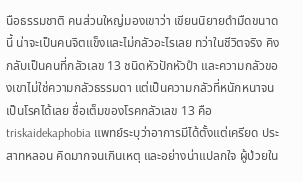นือธรรมชาติ คนส่วนใหญ่มองเขาว่า เขียนนิยายดำมืดขนาดนี้ น่าจะเป็นคนจิตแข็งและไม่กลัวอะไรเลย ทว่าในชีวิตจริง คิงกลับเป็นคนที่กลัวเลข 13 ชนิดหัวปักหัวปำ และความกลัวของเขาไม่ใช่ความกลัวธรรมดา แต่เป็นความกลัวที่หนักหนาจนเป็นโรคได้เลย ชื่อเต็มของโรคกลัวเลข 13 คือ triskaidekaphobia แพทย์ระบุว่าอาการมีได้ตั้งแต่เครียด ประสาทหลอน คิดมากจนเกินเหตุ และอย่างน่าแปลกใจ ผู้ป่วยใน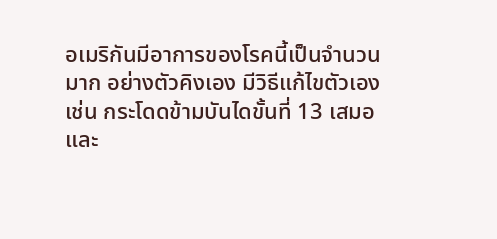อเมริกันมีอาการของโรคนี้เป็นจำนวนมาก อย่างตัวคิงเอง มีวิธีแก้ไขตัวเอง เช่น กระโดดข้ามบันไดขั้นที่ 13 เสมอ และ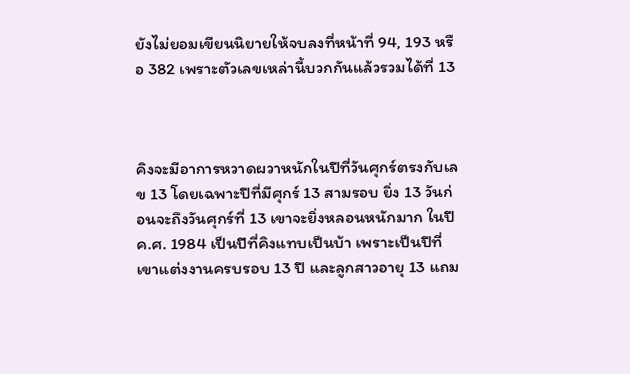ยังไม่ยอมเขียนนิยายให้จบลงที่หน้าที่ 94, 193 หรือ 382 เพราะตัวเลขเหล่านี้บวกกันแล้วรวมได้ที่ 13



คิงจะมีอาการหวาดผวาหนักในปีที่วันศุกร์ตรงกับเลข 13 โดยเฉพาะปีที่มีศุกร์ 13 สามรอบ ยิ่ง 13 วันก่อนจะถึงวันศุกร์ที่ 13 เขาจะยิ่งหลอนหนักมาก ในปี ค.ศ. 1984 เป็นปีที่คิงแทบเป็นบ้า เพราะเป็นปีที่เขาแต่งงานครบรอบ 13 ปี และลูกสาวอายุ 13 แถม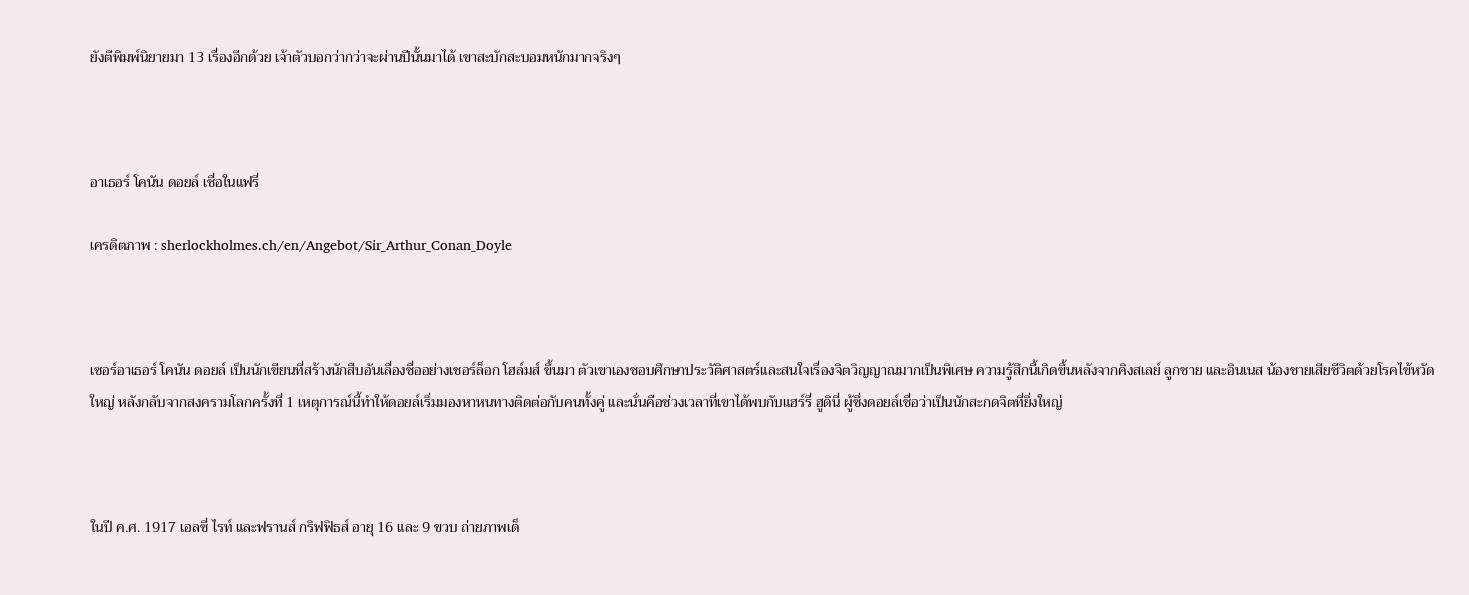ยังตีพิมพ์นิยายมา 13 เรื่องอีกด้วย เจ้าตัวบอกว่ากว่าจะผ่านปีนั้นมาได้ เขาสะบักสะบอมหนักมากจริงๆ



อาเธอร์ โคนัน ดอยล์ เชื่อในแฟรี่

เครดิตภาพ : sherlockholmes.ch/en/Angebot/Sir_Arthur_Conan_Doyle



เซอร์อาเธอร์ โคนัน ดอยล์ เป็นนักเขียนที่สร้างนักสืบอันเลื่องชื่ออย่างเชอร์ล็อก โฮล์มส์ ขึ้นมา ตัวเขาเองชอบศึกษาประวัติศาสตร์และสนใจเรื่องจิตวิญญาณมากเป็นพิเศษ ความรู้สึกนี้เกิดขึ้นหลังจากคิงสเลย์ ลูกชาย และอินเนส น้องชายเสียชีวิตด้วยโรคไข้หวัดใหญ่ หลังกลับจากสงครามโลกครั้งที่ 1 เหตุการณ์นี้ทำให้ดอยล์เริ่มมองหาหนทางติดต่อกับคนทั้งคู่ และนั่นคือช่วงเวลาที่เขาได้พบกับแฮร์รี่ ฮูดินี่ ผู้ซึ่งดอยล์เชื่อว่าเป็นนักสะกดจิตที่ยิ่งใหญ่



ในปี ค.ศ. 1917 เอลซี่ ไรท์ และฟรานส์ กริฟฟิธส์ อายุ 16 และ 9 ขวบ ถ่ายภาพเด็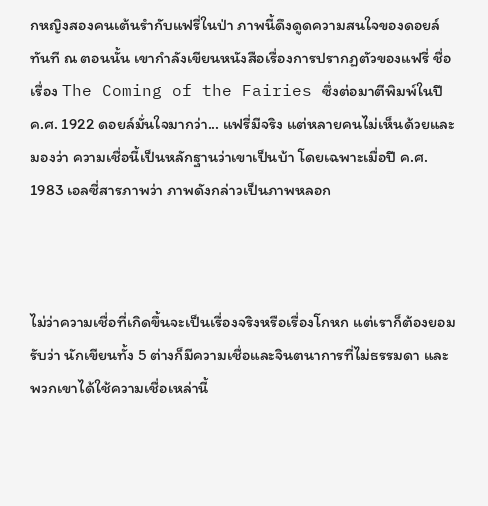กหญิงสองคนเต้นรำกับแฟรี่ในป่า ภาพนี้ดึงดูดความสนใจของดอยล์ทันที ณ ตอนนั้น เขากำลังเขียนหนังสือเรื่องการปรากฏตัวของแฟรี่ ชื่อเรื่อง The Coming of the Fairies ซึ่งต่อมาตีพิมพ์ในปี ค.ศ. 1922 ดอยล์มั่นใจมากว่า... แฟรี่มีจริง แต่หลายคนไม่เห็นด้วยและมองว่า ความเชื่อนี้เป็นหลักฐานว่าเขาเป็นบ้า โดยเฉพาะเมื่อปี ค.ศ. 1983 เอลซี่สารภาพว่า ภาพดังกล่าวเป็นภาพหลอก



ไม่ว่าความเชื่อที่เกิดขึ้นจะเป็นเรื่องจริงหรือเรื่องโกหก แต่เราก็ต้องยอมรับว่า นักเขียนทั้ง 5 ต่างก็มีความเชื่อและจินตนาการที่ไม่ธรรมดา และพวกเขาได้ใช้ความเชื่อเหล่านี้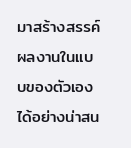มาสร้างสรรค์ผลงานในแบบของตัวเองได้อย่างน่าสน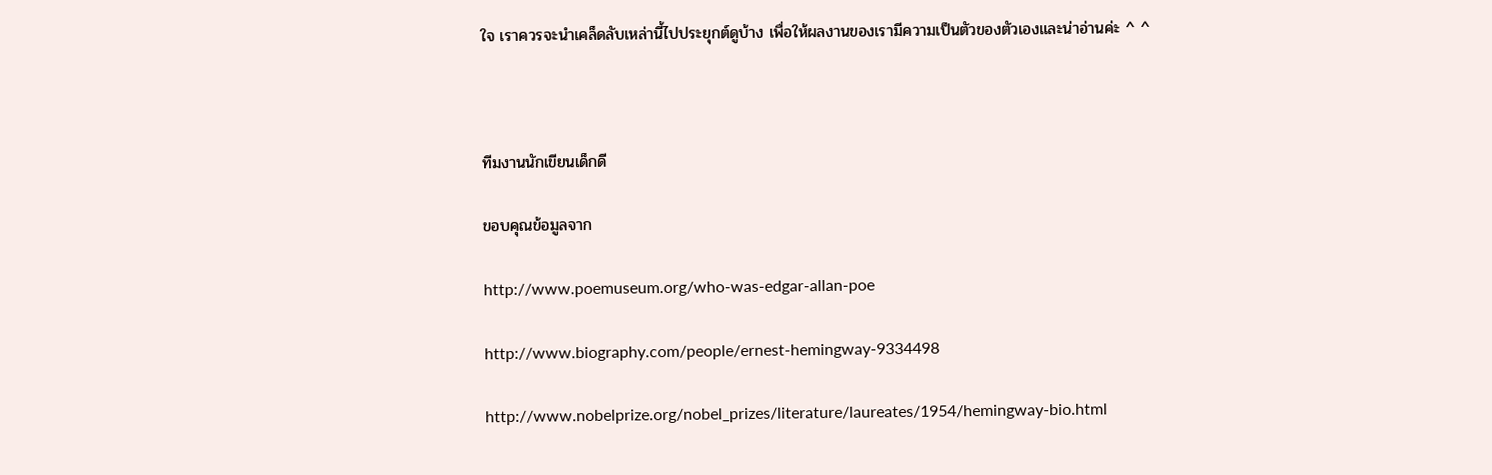ใจ เราควรจะนำเคล็ดลับเหล่านี้ไปประยุกต์ดูบ้าง เพื่อให้ผลงานของเรามีความเป็นตัวของตัวเองและน่าอ่านค่ะ ^ ^



ทีมงานนักเขียนเด็กดี

ขอบคุณข้อมูลจาก

http://www.poemuseum.org/who-was-edgar-allan-poe

http://www.biography.com/people/ernest-hemingway-9334498

http://www.nobelprize.org/nobel_prizes/literature/laureates/1954/hemingway-bio.html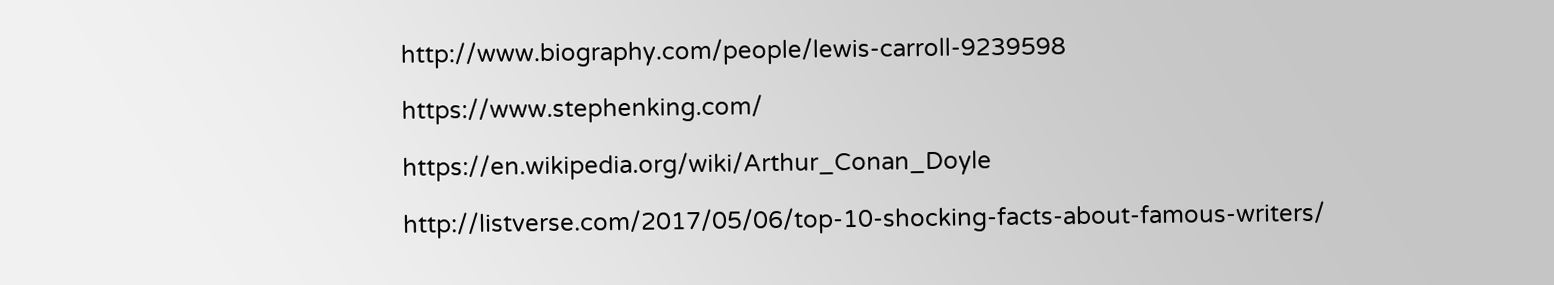http://www.biography.com/people/lewis-carroll-9239598

https://www.stephenking.com/

https://en.wikipedia.org/wiki/Arthur_Conan_Doyle

http://listverse.com/2017/05/06/top-10-shocking-facts-about-famous-writers/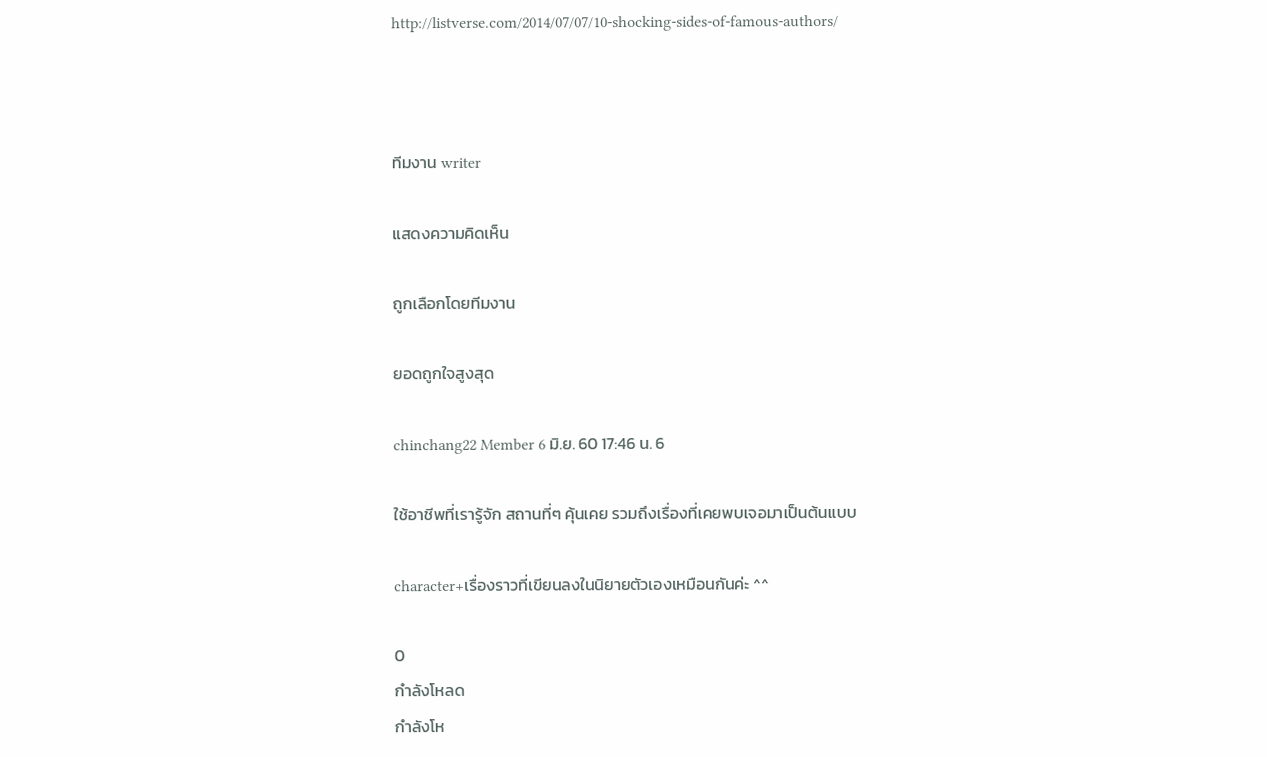http://listverse.com/2014/07/07/10-shocking-sides-of-famous-authors/



ทีมงาน writer

แสดงความคิดเห็น

ถูกเลือกโดยทีมงาน

ยอดถูกใจสูงสุด

chinchang22 Member 6 มิ.ย. 60 17:46 น. 6

ใช้อาชีพที่เรารู้จัก สถานที่ๆ คุ้นเคย รวมถึงเรื่องที่เคยพบเจอมาเป็นต้นแบบ

character+เรื่องราวที่เขียนลงในนิยายตัวเองเหมือนกันค่ะ ^^

0
กำลังโหลด
กำลังโห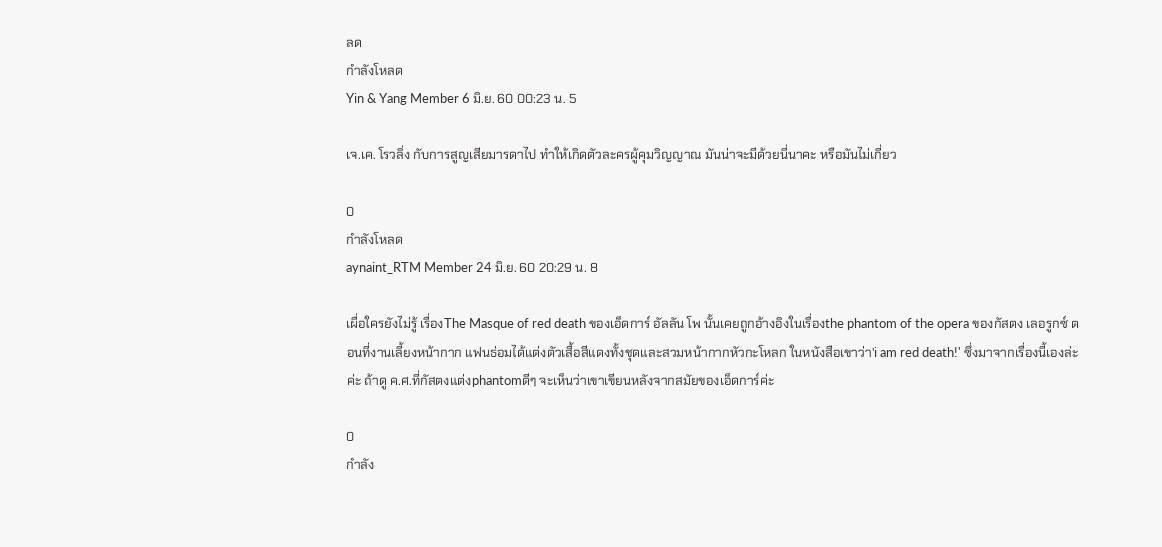ลด
กำลังโหลด
Yin & Yang Member 6 มิ.ย. 60 00:23 น. 5

เจ.เค. โรวลิ่ง กับการสูญเสียมารดาไป ทำให้เกิดตัวละครผู้คุมวิญญาณ มันน่าจะมีด้วยนี่นาคะ หรือมันไม่เกี่ยว

0
กำลังโหลด
aynaint_RTM Member 24 มิ.ย. 60 20:29 น. 8

เผื่อใครยังไม่รู้ เรื่องThe Masque of red death ของเอ็ดการ์ อัลลัน โพ นั้นเคยถูกอ้างอิงในเรื่องthe phantom of the opera ของกัสตง เลอรูกซ์ ตอนที่งานเลี้ยงหน้ากาก แฟนธ่อมได้แต่งตัวเสื้อสีแดงทั้งชุดและสวมหน้ากากหัวกะโหลก ในหนังสือเขาว่า'i am red death!' ซึ่งมาจากเรื่องนี้เองล่ะค่ะ ถ้าดู ค.ศ.ที่กัสตงแต่งphantomดีๆ จะเห็นว่าเขาเขียนหลังจากสมัยของเอ็ดการ์ค่ะ

0
กำลัง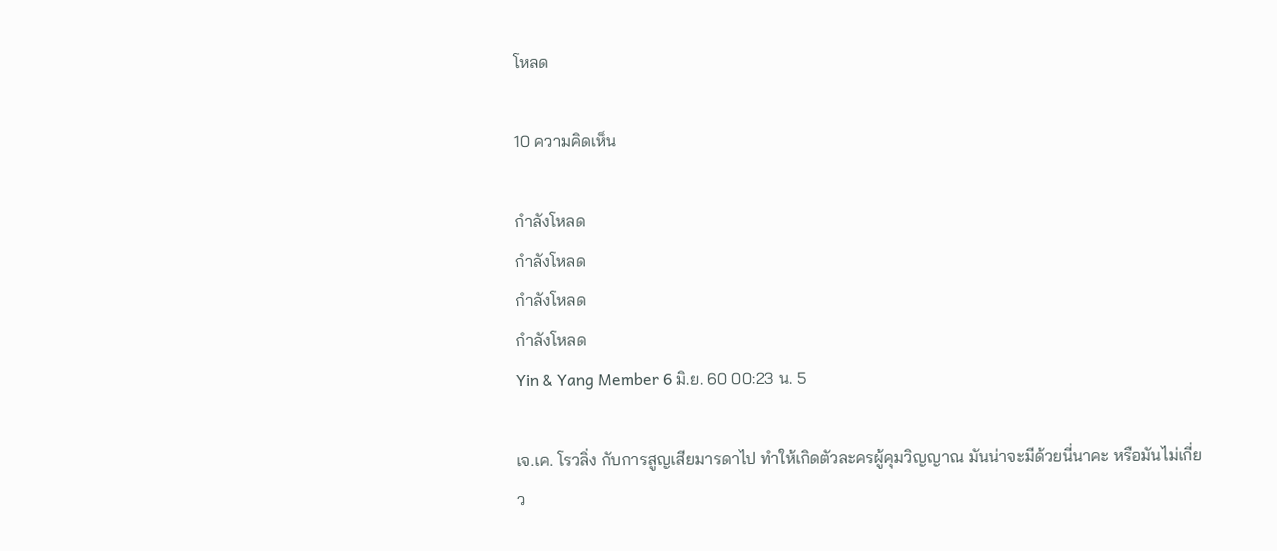โหลด

10 ความคิดเห็น

กำลังโหลด
กำลังโหลด
กำลังโหลด
กำลังโหลด
Yin & Yang Member 6 มิ.ย. 60 00:23 น. 5

เจ.เค. โรวลิ่ง กับการสูญเสียมารดาไป ทำให้เกิดตัวละครผู้คุมวิญญาณ มันน่าจะมีด้วยนี่นาคะ หรือมันไม่เกี่ยว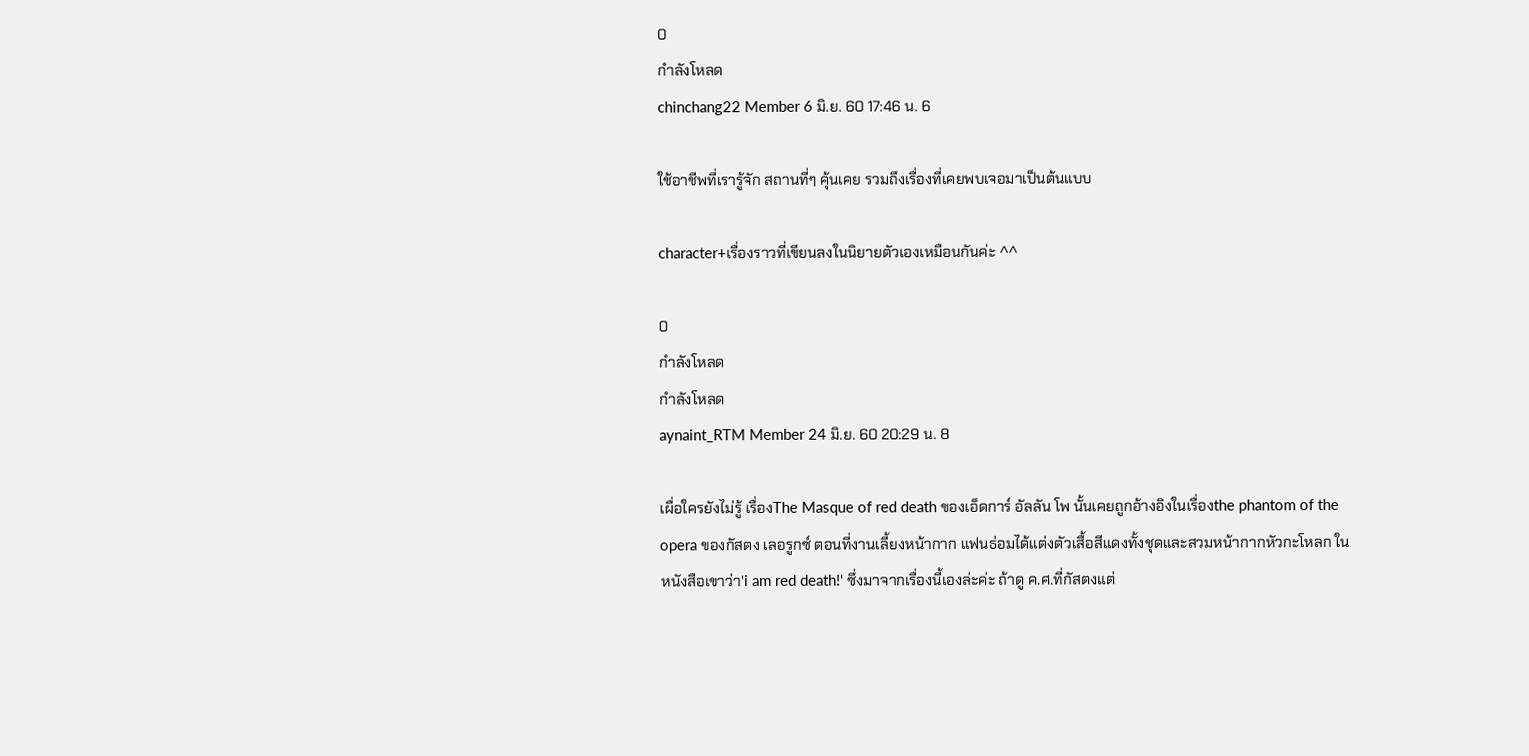0
กำลังโหลด
chinchang22 Member 6 มิ.ย. 60 17:46 น. 6

ใช้อาชีพที่เรารู้จัก สถานที่ๆ คุ้นเคย รวมถึงเรื่องที่เคยพบเจอมาเป็นต้นแบบ

character+เรื่องราวที่เขียนลงในนิยายตัวเองเหมือนกันค่ะ ^^

0
กำลังโหลด
กำลังโหลด
aynaint_RTM Member 24 มิ.ย. 60 20:29 น. 8

เผื่อใครยังไม่รู้ เรื่องThe Masque of red death ของเอ็ดการ์ อัลลัน โพ นั้นเคยถูกอ้างอิงในเรื่องthe phantom of the opera ของกัสตง เลอรูกซ์ ตอนที่งานเลี้ยงหน้ากาก แฟนธ่อมได้แต่งตัวเสื้อสีแดงทั้งชุดและสวมหน้ากากหัวกะโหลก ในหนังสือเขาว่า'i am red death!' ซึ่งมาจากเรื่องนี้เองล่ะค่ะ ถ้าดู ค.ศ.ที่กัสตงแต่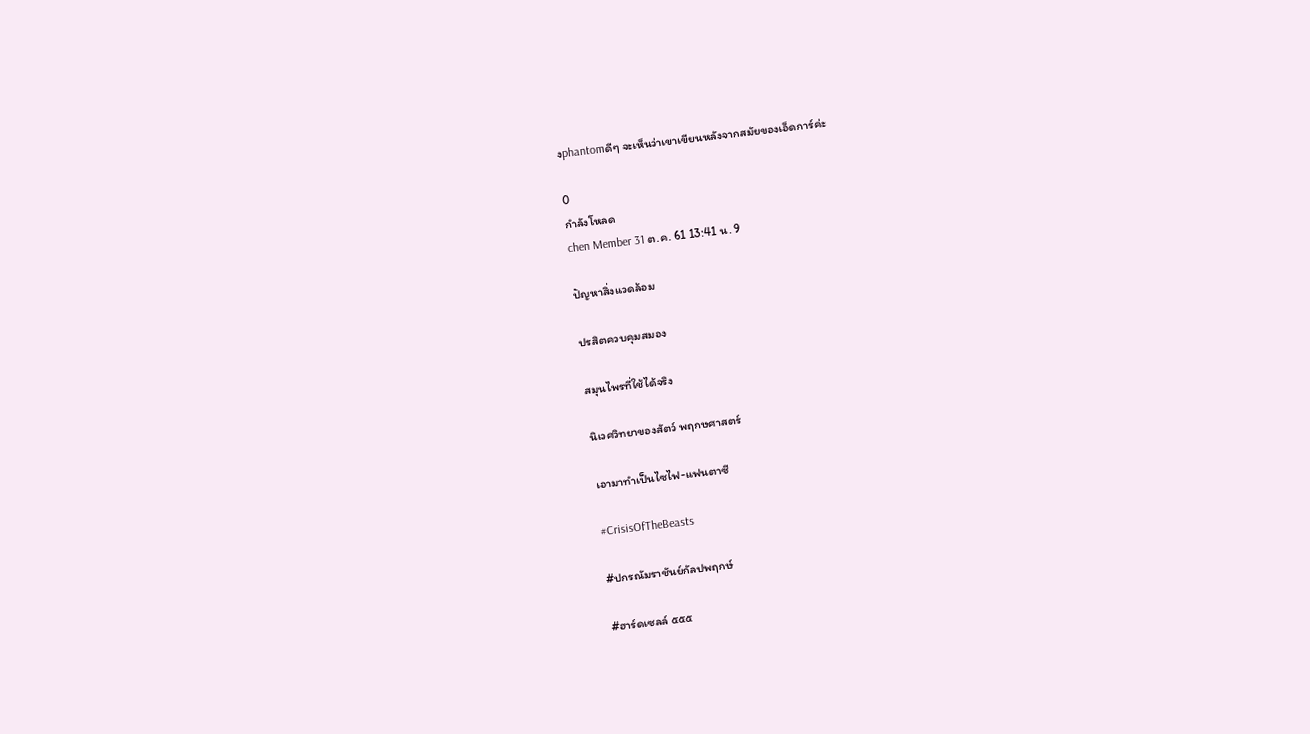งphantomดีๆ จะเห็นว่าเขาเขียนหลังจากสมัยของเอ็ดการ์ค่ะ

0
กำลังโหลด
chen Member 31 ต.ค. 61 13:41 น. 9

ปัญหาสิ่งแวดล้อม

ปรสิตควบคุมสมอง

สมุนไพรที่ใช้ได้จริง

นิเวศวิทยาของสัตว์ พฤกษศาสตร์

เอามาทำเป็นไซไฟ-แฟนตาซี

#CrisisOfTheBeasts

#ปกรณัมราชันย์กัลปพฤกษ์

#ฮาร์ดเซลล์ ๕๕๕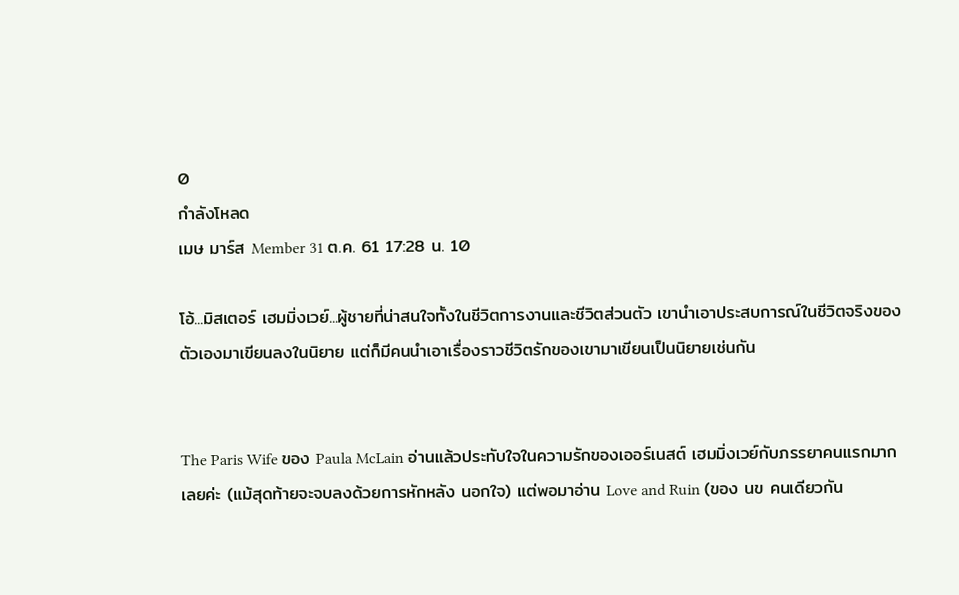0
กำลังโหลด
เมษ มาร์ส Member 31 ต.ค. 61 17:28 น. 10

โอ้...มิสเตอร์ เฮมมิ่งเวย์...ผู้ชายที่น่าสนใจทั้งในชีวิตการงานและชีวิตส่วนตัว เขานำเอาประสบการณ์ในชีวิตจริงของตัวเองมาเขียนลงในนิยาย แต่ก็มีคนนำเอาเรื่องราวชีวิตรักของเขามาเขียนเป็นนิยายเช่นกัน


The Paris Wife ของ Paula McLain อ่านแล้วประทับใจในความรักของเออร์เนสต์ เฮมมิ่งเวย์กับภรรยาคนแรกมากเลยค่ะ (แม้สุดท้ายจะจบลงด้วยการหักหลัง นอกใจ) แต่พอมาอ่าน Love and Ruin (ของ นข คนเดียวกัน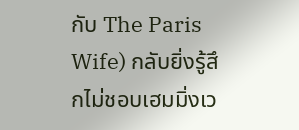กับ The Paris Wife) กลับยิ่งรู้สึกไม่ชอบเฮมมิ่งเว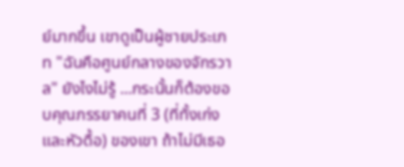ย์มากขึ้น เขาดูเป็นผู้ชายประเภท "ฉันคือศูนย์กลางของจักรวาล" ยังไงไม่รู้ ...กระนั้นก็ต้องขอบคุณภรรยาคนที่ 3 (ที่ทั้งเก่งและหัวดื้อ) ของเขา ถ้าไม่มีเธอ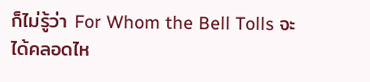ก็ไม่รู้ว่า For Whom the Bell Tolls จะได้คลอดไห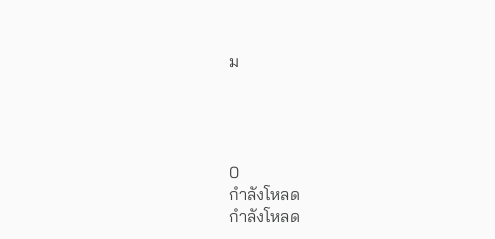ม




0
กำลังโหลด
กำลังโหลด